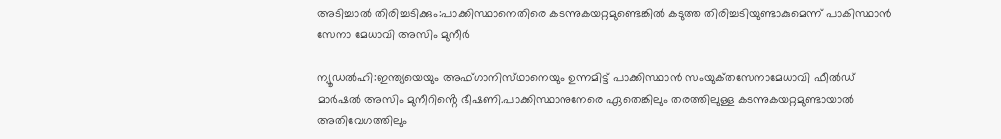അടിച്ചാൽ തിരിച്ചടിക്കും:പാക്കിസ്ഥാനെതിരെ കടന്നുകയറ്റമുണ്ടെങ്കിൽ കടുത്ത തിരിച്ചടിയുണ്ടാകുമെന്ന് പാകിസ്ഥാൻ സേനാ മേധാവി അസിം മുനീർ

ന്യൂഡൽഹി:ഇന്ത്യയെയും അഫ്ഗാനിസ്‌ഥാനെയും ഉന്നമിട്ട് പാക്കിസ്ഥാൻ സംയുക്‌തസേനാമേധാവി ഫീൽഡ് മാർഷൽ അസിം മുനീറിൻ്റെ ഭീഷണി.പാക്കിസ്ഥാനുനേരെ ഏതെങ്കിലും തരത്തിലുള്ള കടന്നുകയറ്റമുണ്ടായാൽ അതിവേഗത്തിലും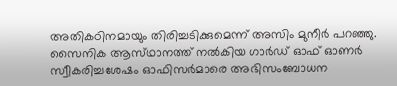അതികഠിനമായും തിരിച്ചടിക്കുമെന്ന് അസിം മുനീർ പറഞ്ഞു. സൈനിക ആസ്‌ഥാനത്ത് നൽകിയ ഗാർഡ് ഓഫ് ഓണർ സ്വീകരിച്ചശേഷം ഓഫിസർമാരെ അഭിസംബോധന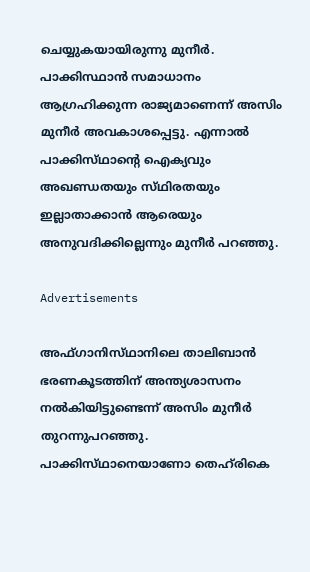ചെയ്യുകയായിരുന്നു മുനീർ. പാക്കിസ്ഥാൻ സമാധാനം ആഗ്രഹിക്കുന്ന രാജ്യമാണെന്ന് അസിം മുനീർ അവകാശപ്പെട്ടു. എന്നാൽ പാക്കിസ്‌ഥാൻ്റെ ഐക്യവും അഖണ്ഡതയും സ്‌ഥിരതയും ഇല്ലാതാക്കാൻ ആരെയും അനുവദിക്കില്ലെന്നും മുനീർ പറഞ്ഞു.

Advertisements

അഫ്ഗാനിസ്‌ഥാനിലെ താലിബാൻ ഭരണകൂടത്തിന് അന്ത്യശാസനം നൽകിയിട്ടുണ്ടെന്ന് അസിം മുനീർ തുറന്നുപറഞ്ഞു. പാക്കിസ്‌ഥാനെയാണോ തെഹ്‌രികെ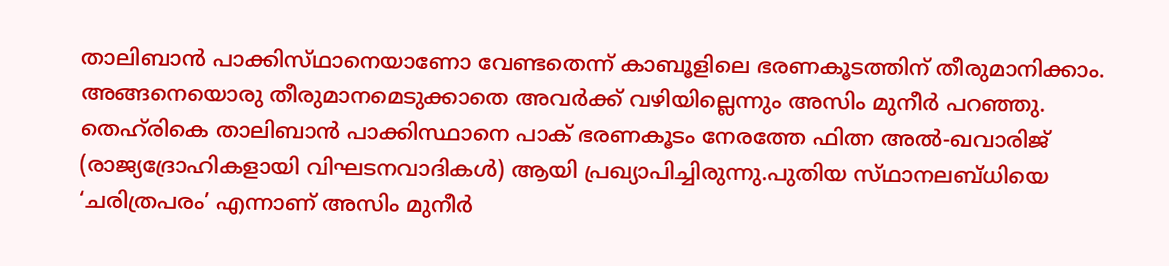താലിബാൻ പാക്കിസ്‌ഥാനെയാണോ വേണ്ടതെന്ന് കാബൂളിലെ ഭരണകൂടത്തിന് തീരുമാനിക്കാം. അങ്ങനെയൊരു തീരുമാനമെടുക്കാതെ അവർക്ക് വഴിയില്ലെന്നും അസിം മുനീർ പറഞ്ഞു. തെഹ്‌രികെ താലിബാൻ പാക്കിസ്ഥാനെ പാക് ഭരണകൂടം നേരത്തേ ഫിത്ന അൽ-ഖവാരിജ് (രാജ്യദ്രോഹികളായി വിഘടനവാദികൾ) ആയി പ്രഖ്യാപിച്ചിരുന്നു.പുതിയ സ്‌ഥാനലബ്‌ധിയെ ‘ചരിത്രപരം’ എന്നാണ് അസിം മുനീർ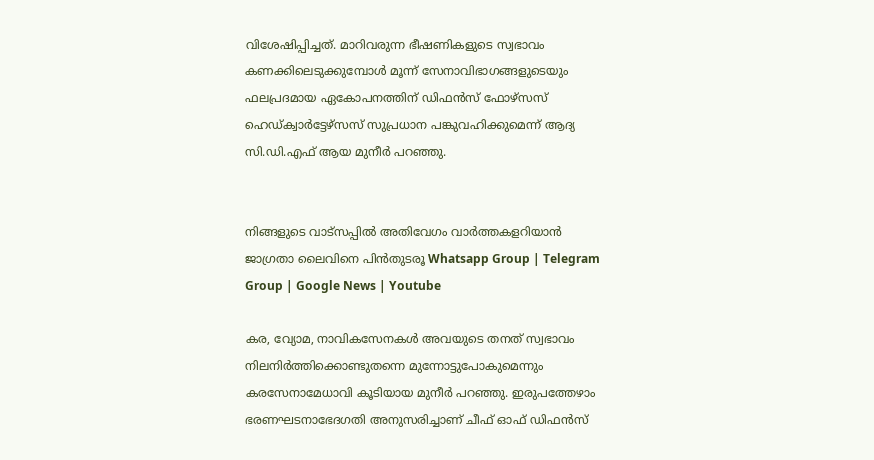വിശേഷിപ്പിച്ചത്. മാറിവരുന്ന ഭീഷണികളുടെ സ്വഭാവം കണക്കിലെടുക്കുമ്പോൾ മൂന്ന് സേനാവിഭാഗങ്ങളുടെയും ഫലപ്രദമായ ഏകോപനത്തിന് ഡിഫൻസ് ഫോഴ്സസ് ഹെഡ്‌ക്വാർട്ടേഴ്സസ് സുപ്രധാന പങ്കുവഹിക്കുമെന്ന് ആദ്യ സി.ഡി.എഫ് ആയ മുനീർ പറഞ്ഞു.


നിങ്ങളുടെ വാട്സപ്പിൽ അതിവേഗം വാർത്തകളറിയാൻ ജാഗ്രതാ ലൈവിനെ പിൻതുടരൂ Whatsapp Group | Telegram Group | Google News | Youtube

കര, വ്യോമ, നാവികസേനകൾ അവയുടെ തനത് സ്വഭാവം നിലനിർത്തിക്കൊണ്ടുതന്നെ മുന്നോട്ടുപോകുമെന്നും കരസേനാമേധാവി കൂടിയായ മുനീർ പറഞ്ഞു. ഇരുപത്തേഴാം ഭരണഘടനാഭേദഗതി അനുസരിച്ചാണ് ചീഫ് ഓഫ് ഡിഫൻസ്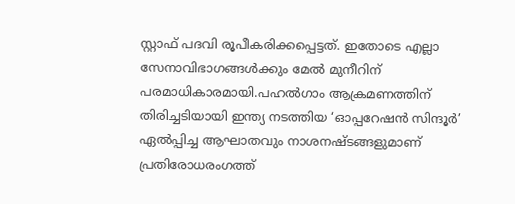സ്റ്റാഫ് പദവി രൂപീകരിക്കപ്പെട്ടത്. ഇതോടെ എല്ലാ സേനാവിഭാഗങ്ങൾക്കും മേൽ മുനീറിന് പരമാധികാരമായി.പഹൽഗാം ആക്രമണത്തിന് തിരിച്ചടിയായി ഇന്ത്യ നടത്തിയ ‘ഓപ്പറേഷൻ സിന്ദൂർ’ ഏൽപ്പിച്ച ആഘാതവും നാശനഷ്ടങ്ങളുമാണ് പ്രതിരോധരംഗത്ത്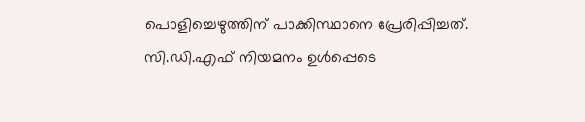പൊളിച്ചെഴുത്തിന് പാക്കിസ്ഥാനെ പ്രേരിപ്പിച്ചത്. സി.ഡി.എഫ് നിയമനം ഉൾപ്പെടെ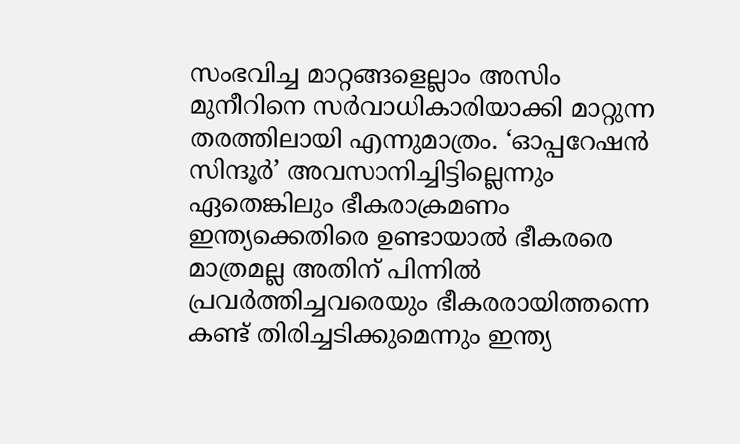സംഭവിച്ച മാറ്റങ്ങളെല്ലാം അസിം മുനീറിനെ സർവാധികാരിയാക്കി മാറ്റുന്ന തരത്തിലായി എന്നുമാത്രം. ‘ഓപ്പറേഷൻ സിന്ദൂർ’ അവസാനിച്ചിട്ടില്ലെന്നും ഏതെങ്കിലും ഭീകരാക്രമണം ഇന്ത്യക്കെതിരെ ഉണ്ടായാൽ ഭീകരരെ മാത്രമല്ല അതിന് പിന്നിൽ പ്രവർത്തിച്ചവരെയും ഭീകരരായിത്തന്നെ കണ്ട് തിരിച്ചടിക്കുമെന്നും ഇന്ത്യ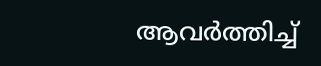ആവർത്തിച്ച്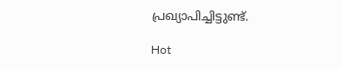പ്രഖ്യാപിച്ചിട്ടുണ്ട്.

Hot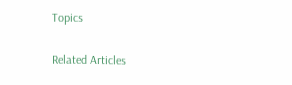Topics

Related Articles